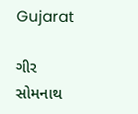Gujarat

ગીર સોમનાથ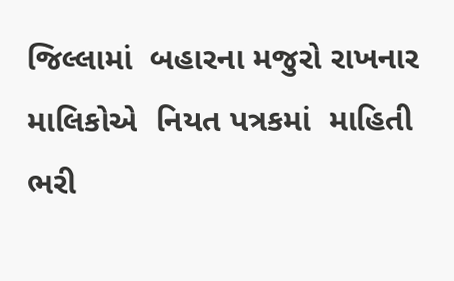જિલ્‍લામાં  બહારના મજુરો રાખનાર માલિકોએ  નિયત પત્રકમાં  માહિતી ભરી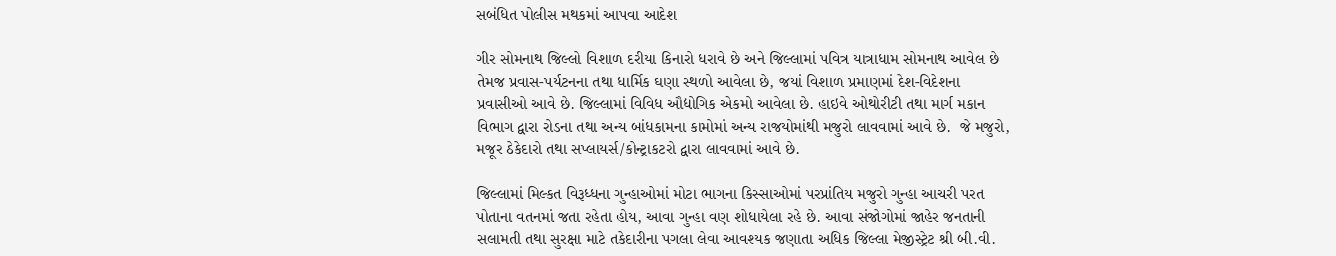સબંધિત પોલીસ મથકમાં આપવા આદેશ

ગીર સોમનાથ જિલ્લો વિશાળ દરીયા કિનારો ધરાવે છે અને જિલ્લામાં પવિત્ર યાત્રાધામ સોમનાથ આવેલ છે તેમજ પ્રવાસ-પર્યટનના તથા ધાર્મિક ઘણા સ્થળો આવેલા છે, જયાં વિશાળ પ્રમાણમાં દેશ-વિદેશના પ્રવાસીઓ આવે છે. જિલ્લામાં વિવિધ ઔદ્યોગિક એકમો આવેલા છે. હાઇવે ઓથોરીટી તથા માર્ગ મકાન વિભાગ દ્વારા રોડના તથા અન્‍ય બાંધકામના કામોમાં અન્‍ય રાજયોમાંથી મજુરો લાવવામાં આવે છે.  જે મજુરો, મજૂર ઠેકેદારો તથા સપ્‍લાયર્સ/કોન્ટ્રાકટરો દ્વારા લાવવામાં આવે છે.

જિલ્‍લામાં મિલ્‍કત વિરૂધ્‍ધના ગુન્‍હાઓમાં મોટા ભાગના કિસ્‍સાઓમાં પરપ્રાંતિય મજુરો ગુન્‍હા આચરી પરત પોતાના વતનમાં જતા રહેતા હોય, આવા ગુન્‍હા વણ શોધાયેલા રહે છે. આવા સંજોગોમાં જાહેર જનતાની સલામતી તથા સુરક્ષા માટે તકેદારીના પગલા લેવા આવશ્‍યક જણાતા અધિક જિલ્લા મેજીસ્ટ્રેટ શ્રી બી.વી.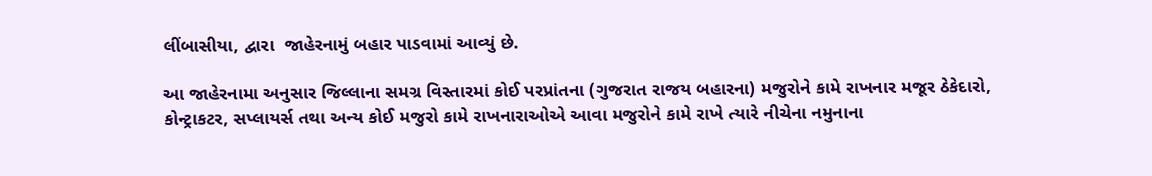લીંબાસીયા, દ્વારા  જાહેરનામું બહાર પાડવામાં આવ્યું છે.

આ જાહેરનામા અનુસાર જિલ્લાના સમગ્ર વિસ્તારમાં કોઈ પરપ્રાંતના (ગુજરાત રાજય બહારના) મજુરોને કામે રાખનાર મજૂર ઠેકેદારો, કોન્ટ્રાકટર, સપ્લાયર્સ તથા અન્ય કોઈ મજુરો કામે રાખનારાઓએ આવા મજુરોને કામે રાખે ત્યારે નીચેના નમુનાના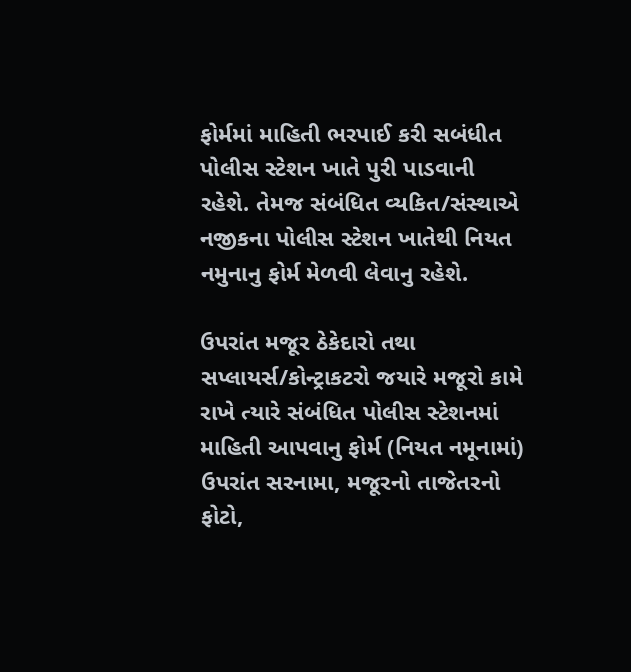ફોર્મમાં માહિતી ભરપાઈ કરી સબંધીત પોલીસ સ્ટેશન ખાતે પુરી પાડવાની રહેશે. તેમજ સંબંધિત વ્યકિત/સંસ્થાએ નજીકના પોલીસ સ્ટેશન ખાતેથી નિયત નમુનાનુ ફોર્મ મેળવી લેવાનુ રહેશે.

ઉપરાંત મજૂર ઠેકેદારો તથા સપ્લાયર્સ/કોન્ટ્રાકટરો જયારે મજૂરો કામે રાખે ત્યારે સંબંધિત પોલીસ સ્ટેશનમાં માહિતી આપવાનુ ફોર્મ (નિયત નમૂનામાં) ઉપરાંત સરનામા, મજૂરનો તાજેતરનો ફોટો,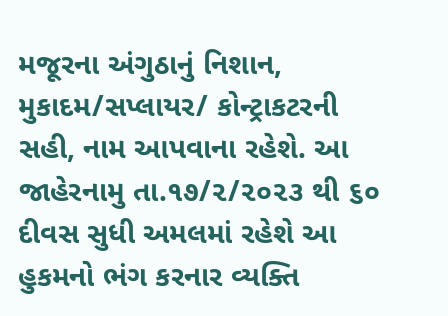મજૂરના અંગુઠાનું નિશાન, મુકાદમ/સપ્લાયર/ કોન્ટ્રાકટરની સહી, નામ આપવાના રહેશે. આ જાહેરનામુ તા.૧૭/૨/૨૦૨૩ થી ૬૦ દીવસ સુધી અમલમાં રહેશે આ હુકમનો ભંગ કરનાર વ્યક્તિ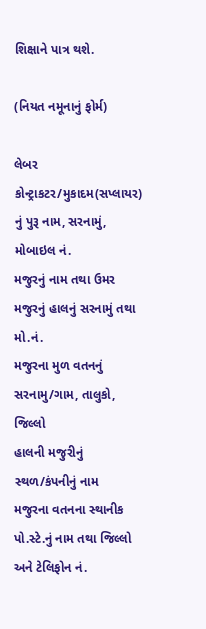શિક્ષાને પાત્ર થશે.

(નિયત નમૂનાનું ફોર્મ)

લેબર કોન્ટ્રાકટર/મુકાદમ(સપ્‍લાયર) નું પુરૂ નામ, સરનામું, મોબાઇલ નં.
મજુરનું નામ તથા ઉમર
મજુરનું હાલનું સરનામું તથા મો.નં.
મજુરના મુળ વતનનું સરનામુ/ગામ, તાલુકો, જિલ્‍લો
હાલની મજુરીનું સ્‍થળ/કંપનીનું નામ
મજુરના વતનના સ્‍થાનીક પો.સ્‍ટે.નું નામ તથા જિલ્‍લો અને ટેલિફોન નં.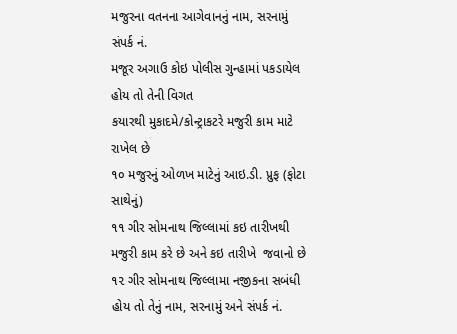મજુરના વતનના આગેવાનનું નામ, સરનામું સંપર્ક નં.
મજૂર અગાઉ કોઇ પોલીસ ગુન્‍હામાં પકડાયેલ હોય તો તેની વિગત
કયારથી મુકાદમે/કોન્‍ટ્રાકટરે મજુરી કામ માટે રાખેલ છે
૧૦ મજુરનું ઓળખ માટેનું આઇ.ડી. પ્રુફ (ફોટા સાથેનું)
૧૧ ગીર સોમનાથ જિલ્‍લામાં કઇ તારીખથી મજુરી કામ કરે છે અને કઇ તારીખે  જવાનો છે
૧૨ ગીર સોમનાથ જિલ્‍લામા નજીકના સબંધી હોય તો તેનું નામ, સરનામું અને સંપર્ક નં.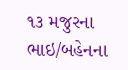૧૩ મજુરના ભાઇ/બહેનના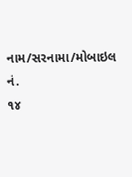નામ/સરનામા/મોબાઇલ નં.
૧૪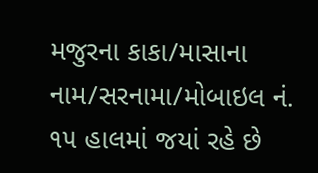મજુરના કાકા/માસાના નામ/સરનામા/મોબાઇલ નં.
૧૫ હાલમાં જયાં રહે છે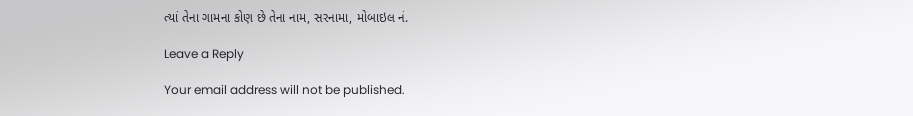ત્‍યાં તેના ગામના કોણ છે તેના નામ, સરનામા, મોબાઇલ નં.

Leave a Reply

Your email address will not be published.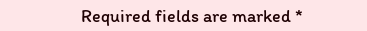Required fields are marked *